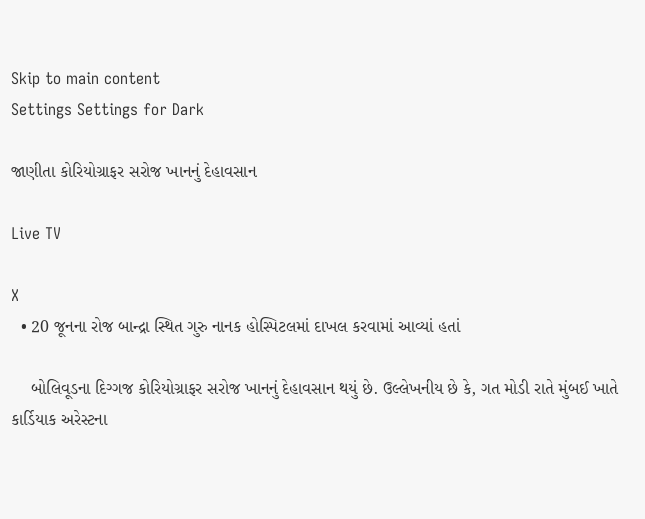Skip to main content
Settings Settings for Dark

જાણીતા કોરિયોગ્રાફર સરોજ ખાનનું દેહાવસાન

Live TV

X
  • 20 જૂનના રોજ બાન્દ્રા સ્થિત ગુરુ નાનક હોસ્પિટલમાં દાખલ કરવામાં આવ્યાં હતાં

    બોલિવૂડના દિગ્ગજ કોરિયોગ્રાફર સરોજ ખાનનું દેહાવસાન થયું છે. ઉલ્લેખનીય છે કે, ગત મોડી રાતે મુંબઈ ખાતે કાર્ડિયાક અરેસ્ટના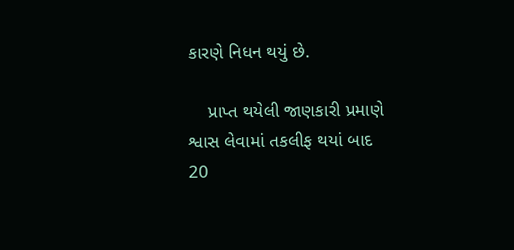કારણે નિધન થયું છે.

    પ્રાપ્ત થયેલી જાણકારી પ્રમાણે શ્વાસ લેવામાં તકલીફ થયાં બાદ 20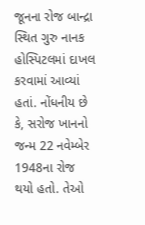જૂનના રોજ બાન્દ્રા સ્થિત ગુરુ નાનક હોસ્પિટલમાં દાખલ કરવામાં આવ્યાં હતાં. નોંધનીય છે કે, સરોજ ખાનનો જન્મ 22 નવેમ્બેર 1948ના રોજ થયો હતો. તેઓ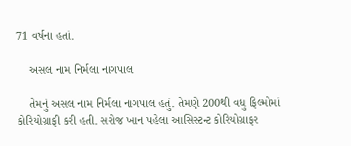71 વર્ષના હતાં.

    અસલ નામ નિર્મલા નાગપાલ

    તેમનું અસલ નામ નિર્મલા નાગપાલ હતું. તેમણે 200થી વધુ ફિલ્મોમાં કોરિયોગ્રાફી કરી હતી. સરોજ ખાન પહેલા આસિસ્ટન્ટ કોરિયોગ્રાફર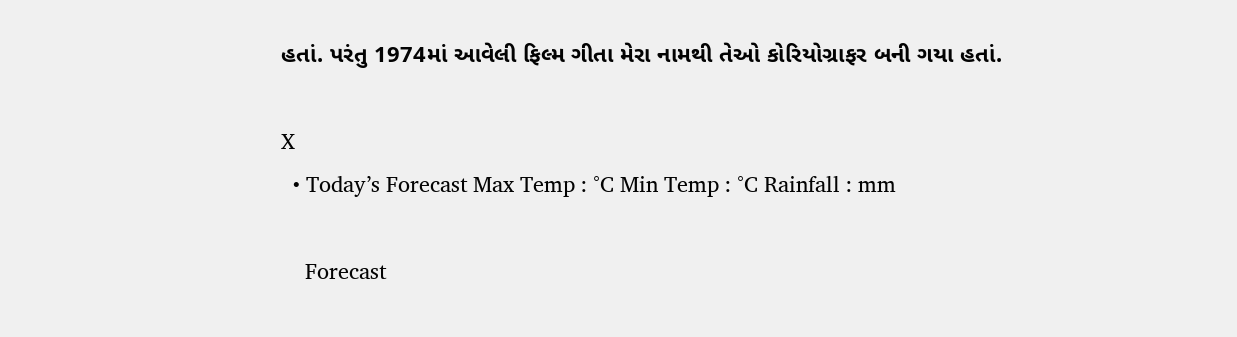હતાં. પરંતુ 1974માં આવેલી ફિલ્મ ગીતા મેરા નામથી તેઓ કોરિયોગ્રાફર બની ગયા હતાં.

X
  • Today’s Forecast Max Temp : °C Min Temp : °C Rainfall : mm

    Forecast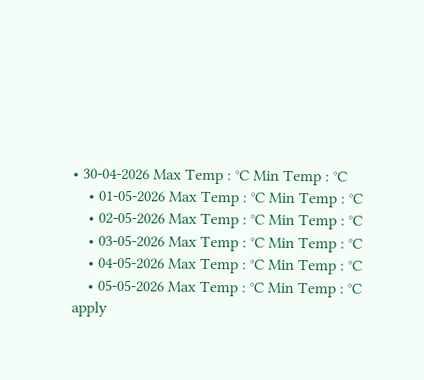• 30-04-2026 Max Temp : °C Min Temp : °C
    • 01-05-2026 Max Temp : °C Min Temp : °C
    • 02-05-2026 Max Temp : °C Min Temp : °C
    • 03-05-2026 Max Temp : °C Min Temp : °C
    • 04-05-2026 Max Temp : °C Min Temp : °C
    • 05-05-2026 Max Temp : °C Min Temp : °C
apply